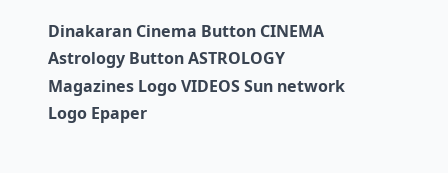Dinakaran Cinema Button CINEMA Astrology Button ASTROLOGY  Magazines Logo VIDEOS Sun network Logo Epaper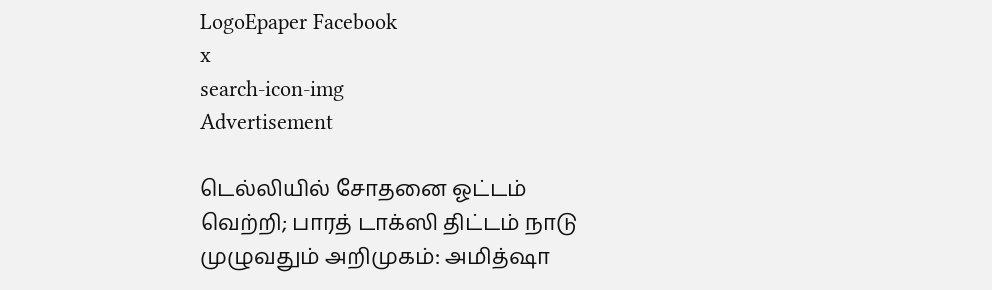LogoEpaper Facebook
x
search-icon-img
Advertisement

டெல்லியில் சோதனை ஓட்டம் வெற்றி; பாரத் டாக்ஸி திட்டம் நாடு முழுவதும் அறிமுகம்: அமித்ஷா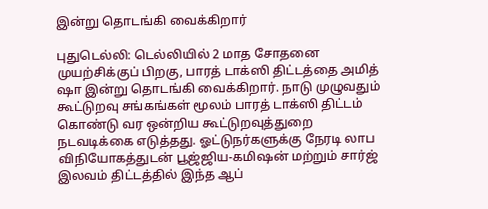இன்று தொடங்கி வைக்கிறார்

புதுடெல்லி: டெல்லியில் 2 மாத சோதனை முயற்சிக்குப் பிறகு, பாரத் டாக்ஸி திட்டத்தை அமித் ஷா இன்று தொடங்கி வைக்கிறார். நாடு முழுவதும் கூட்டுறவு சங்கங்கள் மூலம் பாரத் டாக்ஸி திட்டம் கொண்டு வர ஒன்றிய கூட்டுறவுத்துறை நடவடிக்கை எடுத்தது. ஓட்டுநர்களுக்கு நேரடி லாப விநியோகத்துடன் பூஜ்ஜிய-கமிஷன் மற்றும் சார்ஜ் இலவம் திட்டத்தில் இந்த ஆப்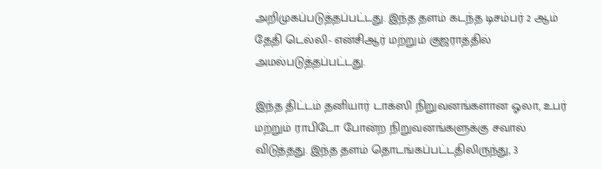அறிமுகப்படுத்தப்பட்டது. இந்த தளம் கடந்த டிசம்பர் 2 ஆம் தேதி டெல்லி- என்சிஆர் மற்றும் குஜராத்தில் அமல்படுத்தப்பட்டது.

இந்த திட்டம் தனியார் டாக்ஸி நிறுவனங்களான ஓலா, உபர் மற்றும் ராபிடோ போன்ற நிறுவனங்களுக்கு சவால் விடுத்தது. இந்த தளம் தொடங்கப்பட்டதிலிருந்து, 3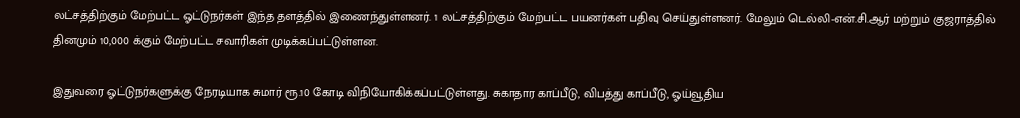லட்சத்திற்கும் மேற்பட்ட ஓட்டுநர்கள் இந்த தளத்தில் இணைந்துள்ளனர். 1 லட்சத்திற்கும் மேற்பட்ட பயனர்கள் பதிவு செய்துள்ளனர். மேலும் டெல்லி-என்.சி.ஆர் மற்றும் குஜராத்தில் தினமும் 10,000 க்கும் மேற்பட்ட சவாரிகள் முடிக்கப்பட்டுள்ளன.

இதுவரை ஓட்டுநர்களுக்கு நேரடியாக சுமார் ரூ.10 கோடி விநியோகிக்கப்பட்டுள்ளது. சுகாதார காப்பீடு, விபத்து காப்பீடு, ஓய்வூதிய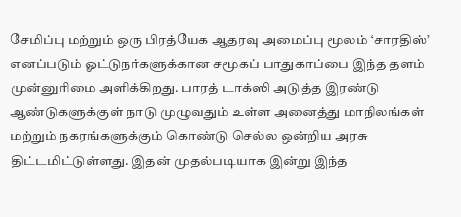சேமிப்பு மற்றும் ஒரு பிரத்யேக ஆதரவு அமைப்பு மூலம் ‘சாரதிஸ்’ எனப்படும் ஓட்டுநர்களுக்கான சமூகப் பாதுகாப்பை இந்த தளம் முன்னுரிமை அளிக்கிறது. பாரத் டாக்ஸி அடுத்த இரண்டு ஆண்டுகளுக்குள் நாடு முழுவதும் உள்ள அனைத்து மாநிலங்கள் மற்றும் நகரங்களுக்கும் கொண்டு செல்ல ஒன்றிய அரசு திட்டமிட்டுள்ளது. இதன் முதல்படியாக இன்று இந்த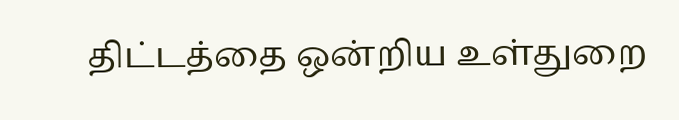திட்டத்தை ஒன்றிய உள்துறை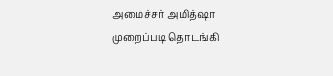அமைச்சர் அமித்ஷா முறைப்படி தொடங்கி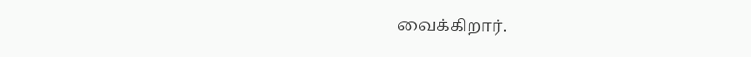வைக்கிறார்.